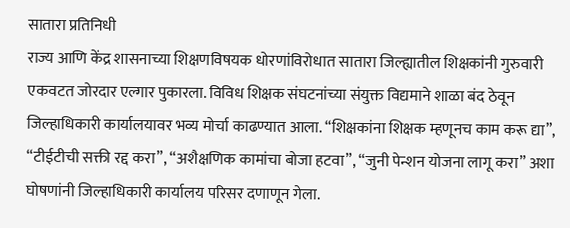सातारा प्रतिनिधी
राज्य आणि केंद्र शासनाच्या शिक्षणविषयक धोरणांविरोधात सातारा जिल्ह्यातील शिक्षकांनी गुरुवारी एकवटत जोरदार एल्गार पुकारला. विविध शिक्षक संघटनांच्या संयुक्त विद्यमाने शाळा बंद ठेवून जिल्हाधिकारी कार्यालयावर भव्य मोर्चा काढण्यात आला. “शिक्षकांना शिक्षक म्हणूनच काम करू द्या”, “टीईटीची सक्ती रद्द करा”, “अशैक्षणिक कामांचा बोजा हटवा”, “जुनी पेन्शन योजना लागू करा” अशा घोषणांनी जिल्हाधिकारी कार्यालय परिसर दणाणून गेला.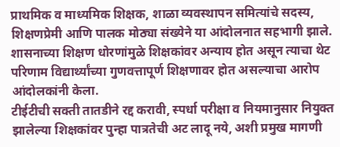प्राथमिक व माध्यमिक शिक्षक, शाळा व्यवस्थापन समित्यांचे सदस्य, शिक्षणप्रेमी आणि पालक मोठ्या संख्येने या आंदोलनात सहभागी झाले. शासनाच्या शिक्षण धोरणांमुळे शिक्षकांवर अन्याय होत असून त्याचा थेट परिणाम विद्यार्थ्यांच्या गुणवत्तापूर्ण शिक्षणावर होत असल्याचा आरोप आंदोलकांनी केला.
टीईटीची सक्ती तातडीने रद्द करावी, स्पर्धा परीक्षा व नियमानुसार नियुक्त झालेल्या शिक्षकांवर पुन्हा पात्रतेची अट लादू नये, अशी प्रमुख मागणी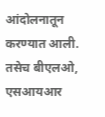आंदोलनातून करण्यात आली. तसेच बीएलओ, एसआयआर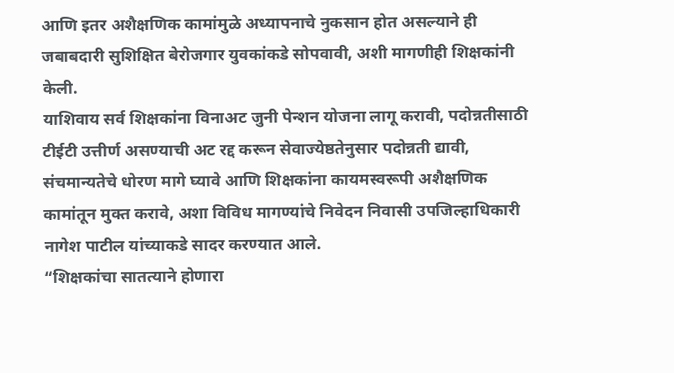आणि इतर अशैक्षणिक कामांमुळे अध्यापनाचे नुकसान होत असल्याने ही जबाबदारी सुशिक्षित बेरोजगार युवकांकडे सोपवावी, अशी मागणीही शिक्षकांनी केली.
याशिवाय सर्व शिक्षकांना विनाअट जुनी पेन्शन योजना लागू करावी, पदोन्नतीसाठी टीईटी उत्तीर्ण असण्याची अट रद्द करून सेवाज्येष्ठतेनुसार पदोन्नती द्यावी, संचमान्यतेचे धोरण मागे घ्यावे आणि शिक्षकांना कायमस्वरूपी अशैक्षणिक कामांतून मुक्त करावे, अशा विविध मागण्यांचे निवेदन निवासी उपजिल्हाधिकारी नागेश पाटील यांच्याकडे सादर करण्यात आले.
“शिक्षकांचा सातत्याने होणारा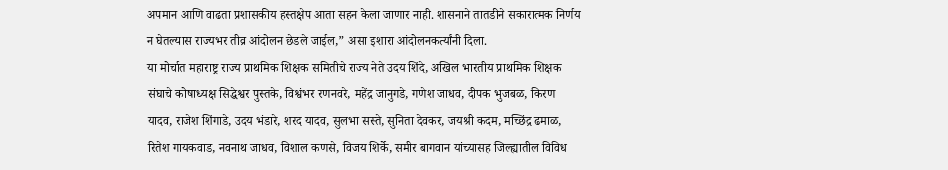अपमान आणि वाढता प्रशासकीय हस्तक्षेप आता सहन केला जाणार नाही. शासनाने तातडीने सकारात्मक निर्णय न घेतल्यास राज्यभर तीव्र आंदोलन छेडले जाईल,” असा इशारा आंदोलनकर्त्यांनी दिला.
या मोर्चात महाराष्ट्र राज्य प्राथमिक शिक्षक समितीचे राज्य नेते उदय शिंदे, अखिल भारतीय प्राथमिक शिक्षक संघाचे कोषाध्यक्ष सिद्धेश्वर पुस्तके, विश्वंभर रणनवरे, महेंद्र जानुगडे, गणेश जाधव, दीपक भुजबळ, किरण यादव, राजेश शिंगाडे, उदय भंडारे, शरद यादव, सुलभा सस्ते, सुनिता देवकर, जयश्री कदम, मच्छिंद्र ढमाळ, रितेश गायकवाड, नवनाथ जाधव, विशाल कणसे, विजय शिर्के, समीर बागवान यांच्यासह जिल्ह्यातील विविध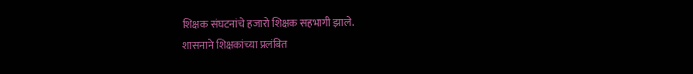शिक्षक संघटनांचे हजारो शिक्षक सहभागी झाले.
शासनाने शिक्षकांच्या प्रलंबित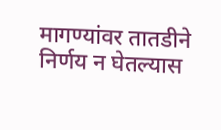मागण्यांवर तातडीने निर्णय न घेतल्यास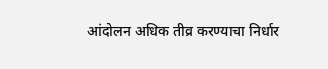आंदोलन अधिक तीव्र करण्याचा निर्धार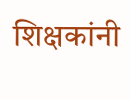शिक्षकांनी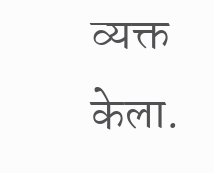व्यक्त केला.